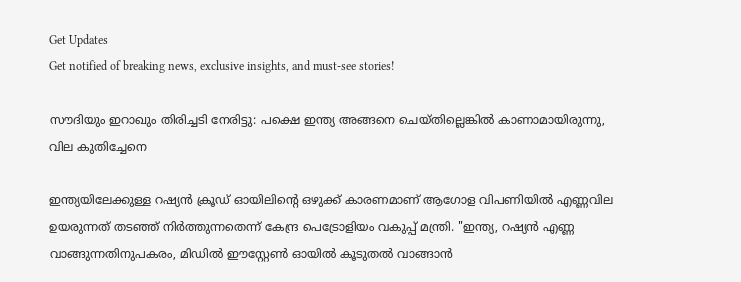Get Updates
Get notified of breaking news, exclusive insights, and must-see stories!

സൗദിയും ഇറാഖും തിരിച്ചടി നേരിട്ടു: പക്ഷെ ഇന്ത്യ അങ്ങനെ ചെയ്തില്ലെങ്കില്‍ കാണാമായിരുന്നു, വില കുതിച്ചേനെ

ഇന്ത്യയിലേക്കുള്ള റഷ്യൻ ക്രൂഡ് ഓയിലിന്റെ ഒഴുക്ക് കാരണമാണ് ആഗോള വിപണിയില്‍ എണ്ണവില ഉയരുന്നത് തടഞ്ഞ് നിർത്തുന്നതെന്ന് കേന്ദ്ര പെട്രോളിയം വകുപ്പ് മന്ത്രി. "ഇന്ത്യ, റഷ്യൻ എണ്ണ വാങ്ങുന്നതിനുപകരം, മിഡിൽ ഈസ്റ്റേൺ ഓയിൽ കൂടുതൽ വാങ്ങാൻ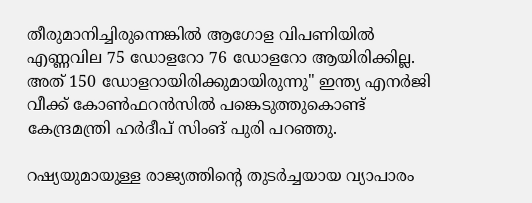തീരുമാനിച്ചിരുന്നെങ്കില്‍ ആഗോള വിപണിയില്‍ എണ്ണവില 75 ഡോളറോ 76 ഡോളറോ ആയിരിക്കില്ല. അത് 150 ഡോളറായിരിക്കുമായിരുന്നു" ഇന്ത്യ എനർജി വീക്ക് കോൺഫറൻസിൽ പങ്കെടുത്തുകൊണ്ട് കേന്ദ്രമന്ത്രി ഹർദീപ് സിംങ് പുരി പറഞ്ഞു.

റഷ്യയുമായുള്ള രാജ്യത്തിൻ്റെ തുടർച്ചയായ വ്യാപാരം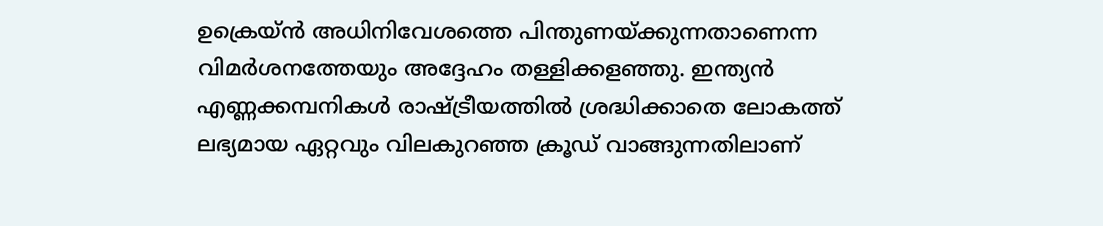ഉക്രെയ്‌ന്‍ അധിനിവേശത്തെ പിന്തുണയ്ക്കുന്നതാണെന്ന വിമർശനത്തേയും അദ്ദേഹം തള്ളിക്കളഞ്ഞു. ഇന്ത്യൻ എണ്ണക്കമ്പനികൾ രാഷ്ട്രീയത്തിൽ ശ്രദ്ധിക്കാതെ ലോകത്ത് ലഭ്യമായ ഏറ്റവും വിലകുറഞ്ഞ ക്രൂഡ് വാങ്ങുന്നതിലാണ്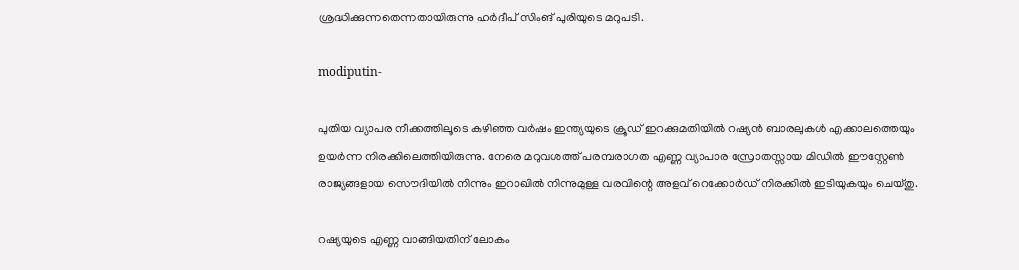ശ്രദ്ധിക്കുന്നതെന്നതായിരുന്നു ഹർദീപ് സിംങ് പുരിയുടെ മറുപടി.

modiputin-

പുതിയ വ്യാപര നീക്കത്തിലൂടെ കഴിഞ്ഞ വർഷം ഇന്ത്യയുടെ ക്രൂഡ് ഇറക്കുമതിയിൽ റഷ്യൻ ബാരലുകൾ എക്കാലത്തെയും ഉയർന്ന നിരക്കിലെത്തിയിരുന്നു. നേരെ മറുവശത്ത് പരമ്പരാഗത എണ്ണ വ്യാപാര സ്രോതസ്സായ മിഡിൽ ഈസ്റ്റേണ്‍ രാജ്യങ്ങളായ സൌദിയില്‍ നിന്നും ഇറാഖില്‍ നിന്നുമുള്ള വരവിന്റെ അളവ് റെക്കോർഡ് നിരക്കില്‍ ഇടിയുകയും ചെയ്തു.

റഷ്യയുടെ എണ്ണ വാങ്ങിയതിന് ലോകം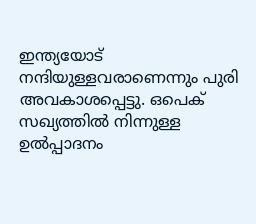ഇന്ത്യയോട് നന്ദിയുള്ളവരാണെന്നും പുരി അവകാശപ്പെട്ടു. ഒപെക് സഖ്യത്തിൽ നിന്നുള്ള ഉൽപ്പാദനം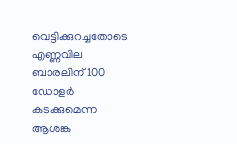വെട്ടിക്കുറച്ചതോടെ എണ്ണവില ബാരലിന് 100 ഡോളർ കടക്കുമെന്ന ആശങ്ക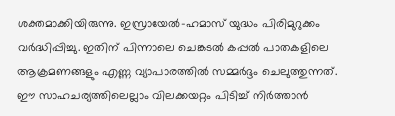ശക്തമാക്കിയിരുന്നു. ഇസ്രായേൽ-ഹമാസ് യുദ്ധം പിരിമുറുക്കം വർദ്ധിപ്പിച്ചു. ഇതിന് പിന്നാലെ ചെങ്കടൽ കപ്പൽ പാതകളിലെ ആക്രമണങ്ങളും എണ്ണ വ്യാപാരത്തിൽ സമ്മർദ്ദം ചെലുത്തുന്നത്. ഈ സാഹചര്യത്തിലെല്ലാം വിലക്കയറ്റം പിടിച്ച് നിർത്താന്‍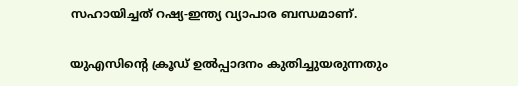സഹായിച്ചത് റഷ്യ-ഇന്ത്യ വ്യാപാര ബന്ധമാണ്.

യുഎസിൻ്റെ ക്രൂഡ് ഉൽപ്പാദനം കുതിച്ചുയരുന്നതും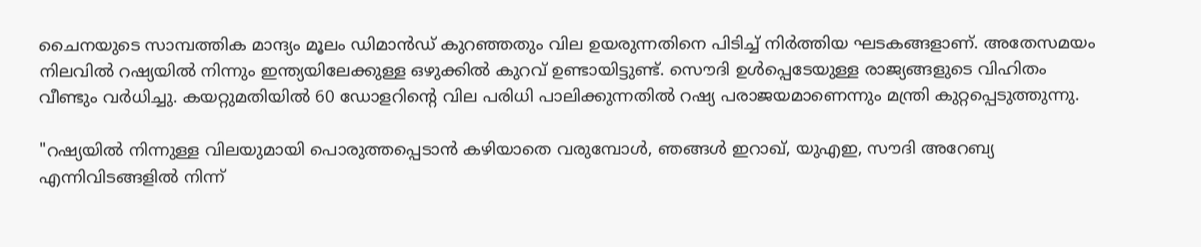ചൈനയുടെ സാമ്പത്തിക മാന്ദ്യം മൂലം ഡിമാന്‍ഡ് കുറഞ്ഞതും വില ഉയരുന്നതിനെ പിടിച്ച് നിർത്തിയ ഘടകങ്ങളാണ്. അതേസമയം നിലവില്‍ റഷ്യയില്‍ നിന്നും ഇന്ത്യയിലേക്കുള്ള ഒഴുക്കില്‍ കുറവ് ഉണ്ടായിട്ടുണ്ട്. സൌദി ഉള്‍പ്പെടേയുള്ള രാജ്യങ്ങളുടെ വിഹിതം വീണ്ടും വർധിച്ചു. കയറ്റുമതിയിൽ 60 ഡോളറിൻ്റെ വില പരിധി പാലിക്കുന്നതിൽ റഷ്യ പരാജയമാണെന്നും മന്ത്രി കുറ്റപ്പെടുത്തുന്നു.

"റഷ്യയില്‍ നിന്നുള്ള വിലയുമായി പൊരുത്തപ്പെടാന്‍ കഴിയാതെ വരുമ്പോള്‍, ഞങ്ങൾ ഇറാഖ്, യുഎഇ, സൗദി അറേബ്യ എന്നിവിടങ്ങളിൽ നിന്ന്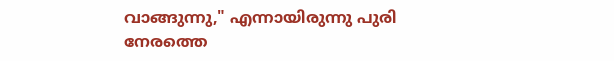വാങ്ങുന്നു," എന്നായിരുന്നു പുരി നേരത്തെ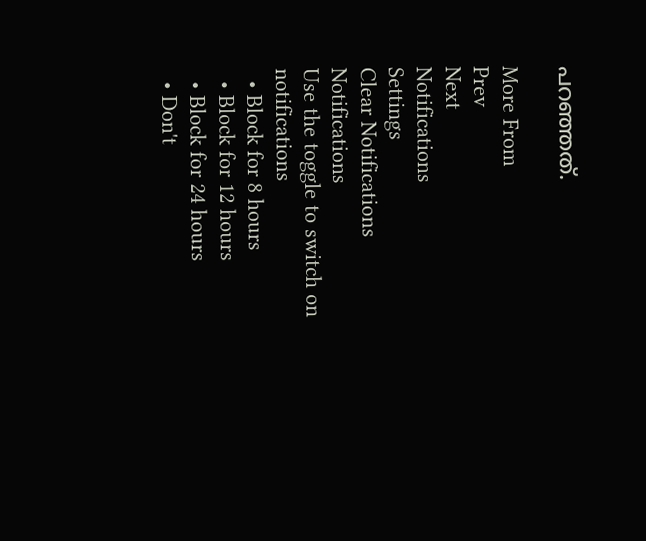പറഞ്ഞത്.

More From
Prev
Next
Notifications
Settings
Clear Notifications
Notifications
Use the toggle to switch on notifications
  • Block for 8 hours
  • Block for 12 hours
  • Block for 24 hours
  • Don't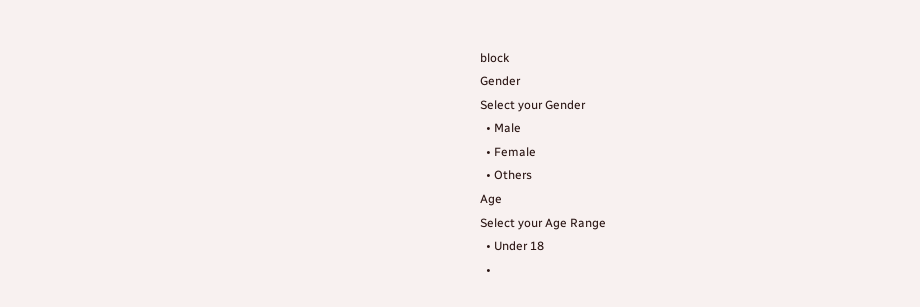block
Gender
Select your Gender
  • Male
  • Female
  • Others
Age
Select your Age Range
  • Under 18
  •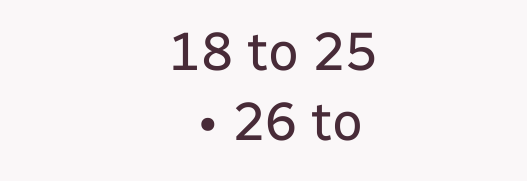18 to 25
  • 26 to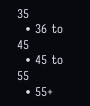35
  • 36 to 45
  • 45 to 55
  • 55+